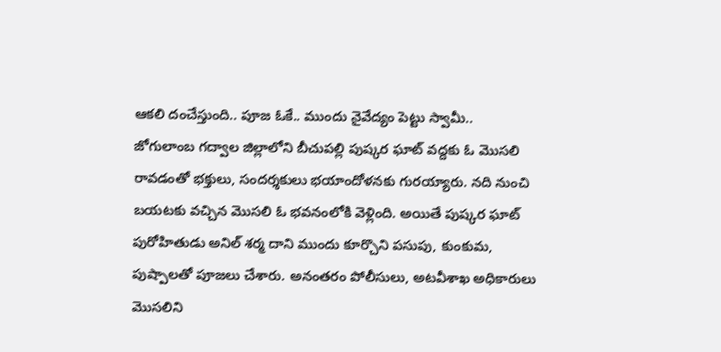ఆకలి దంచేస్తుంది.. పూజ ఓకే.. ముందు నైవేద్యం పెట్టు స్వామీ..
జోగులాంబ గద్వాల జిల్లాలోని బీచుపల్లి పుష్కర ఘాట్ వద్దకు ఓ మొసలి రావడంతో భక్తులు, సందర్శకులు భయాందోళనకు గురయ్యారు. నది నుంచి బయటకు వచ్చిన మొసలి ఓ భవనంలోకి వెళ్లింది. అయితే పుష్కర ఘాట్ పురోహితుడు అనిల్ శర్మ దాని ముందు కూర్చొని పసుపు, కుంకుమ, పుష్పాలతో పూజలు చేశారు. అనంతరం పోలీసులు, అటవీశాఖ అధికారులు మొసలిని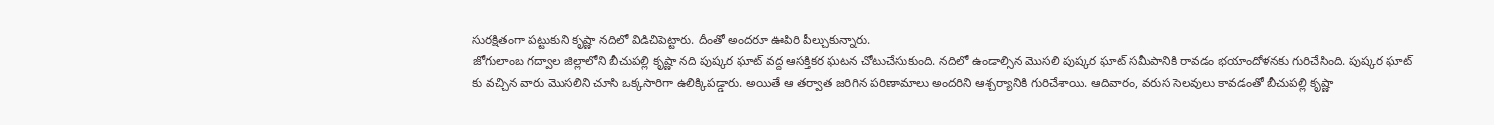సురక్షితంగా పట్టుకుని కృష్ణా నదిలో విడిచిపెట్టారు. దీంతో అందరూ ఊపిరి పీల్చుకున్నారు.
జోగులాంబ గద్వాల జిల్లాలోని బీచుపల్లి కృష్ణా నది పుష్కర ఘాట్ వద్ద ఆసక్తికర ఘటన చోటుచేసుకుంది. నదిలో ఉండాల్సిన మొసలి పుష్కర ఘాట్ సమీపానికి రావడం భయాందోళనకు గురిచేసింది. పుష్కర ఘాట్ కు వచ్చిన వారు మొసలిని చూసి ఒక్కసారిగా ఉలిక్కిపడ్డారు. అయితే ఆ తర్వాత జరిగిన పరిణామాలు అందరిని ఆశ్చర్యానికి గురిచేశాయి. ఆదివారం, వరుస సెలవులు కావడంతో బీచుపల్లి కృష్ణా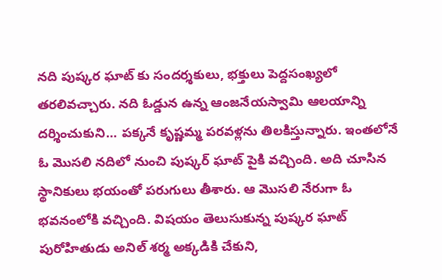నది పుష్కర ఘాట్ కు సందర్శకులు, భక్తులు పెద్దసంఖ్యలో తరలివచ్చారు. నది ఓడ్డున ఉన్న ఆంజనేయస్వామి ఆలయాన్ని దర్శించుకుని… పక్కనే కృష్ణమ్మ పరవళ్లను తిలకిస్తున్నారు. ఇంతలోనే ఓ మొసలి నదిలో నుంచి పుష్కర్ ఘాట్ పైకి వచ్చింది. అది చూసిన స్థానికులు భయంతో పరుగులు తీశారు. ఆ మొసలి నేరుగా ఓ భవనంలోకి వచ్చింది. విషయం తెలుసుకున్న పుష్కర ఘాట్ పురోహితుడు అనిల్ శర్మ అక్కడికి చేకుని,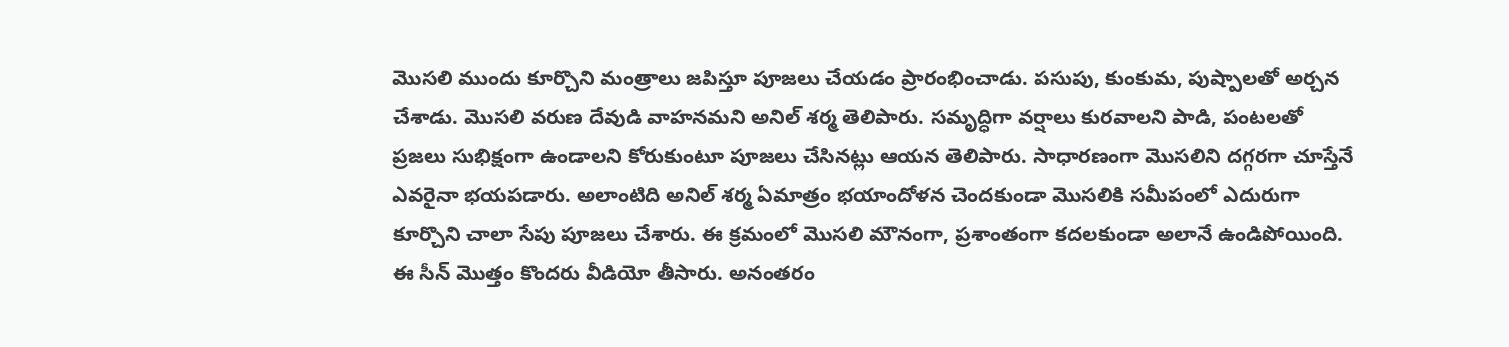మొసలి ముందు కూర్చొని మంత్రాలు జపిస్తూ పూజలు చేయడం ప్రారంభించాడు. పసుపు, కుంకుమ, పుష్పాలతో అర్చన చేశాడు. మొసలి వరుణ దేవుడి వాహనమని అనిల్ శర్మ తెలిపారు. సమృద్ధిగా వర్షాలు కురవాలని పాడి, పంటలతో ప్రజలు సుభిక్షంగా ఉండాలని కోరుకుంటూ పూజలు చేసినట్లు ఆయన తెలిపారు. సాధారణంగా మొసలిని దగ్గరగా చూస్తేనే ఎవరైనా భయపడారు. అలాంటిది అనిల్ శర్మ ఏమాత్రం భయాందోళన చెందకుండా మొసలికి సమీపంలో ఎదురుగా కూర్చొని చాలా సేపు పూజలు చేశారు. ఈ క్రమంలో మొసలి మౌనంగా, ప్రశాంతంగా కదలకుండా అలానే ఉండిపోయింది. ఈ సీన్ మొత్తం కొందరు వీడియో తీసారు. అనంతరం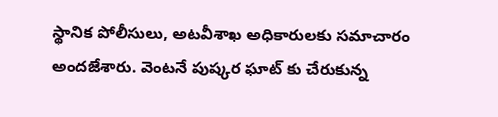స్థానిక పోలీసులు, అటవీశాఖ అధికారులకు సమాచారం అందజేశారు. వెంటనే పుష్కర ఘాట్ కు చేరుకున్న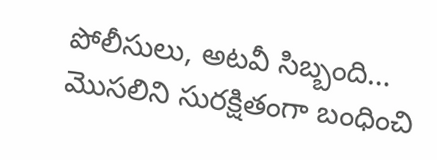పోలీసులు, అటవీ సిబ్బంది… మొసలిని సురక్షితంగా బంధించి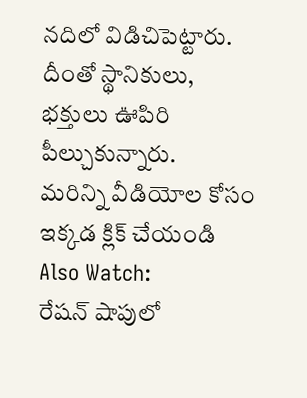నదిలో విడిచిపెట్టారు. దీంతో స్థానికులు, భక్తులు ఊపిరి పీల్చుకున్నారు.
మరిన్ని వీడియోల కోసం ఇక్కడ క్లిక్ చేయండి
Also Watch:
రేషన్ షాపులో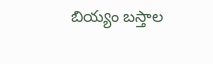బియ్యం బస్తాల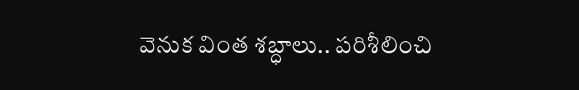వెనుక వింత శబ్ధాలు.. పరిశీలించి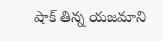షాక్ తిన్న యజమాని